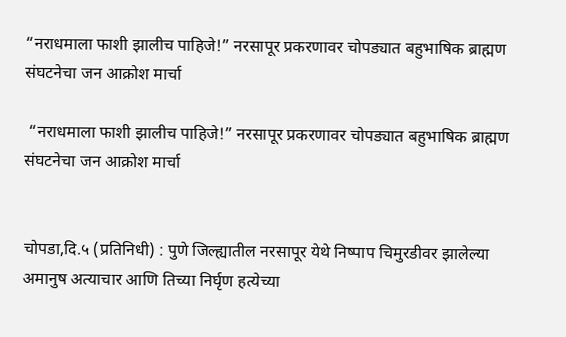“नराधमाला फाशी झालीच पाहिजे!” नरसापूर प्रकरणावर चोपड्यात बहुभाषिक ब्राह्मण संघटनेचा जन आक्रोश मार्चा

 “नराधमाला फाशी झालीच पाहिजे!” नरसापूर प्रकरणावर चोपड्यात बहुभाषिक ब्राह्मण संघटनेचा जन आक्रोश मार्चा


चोपडा,दि.५ (प्रतिनिधी) : पुणे जिल्ह्यातील नरसापूर येथे निष्पाप चिमुरडीवर झालेल्या अमानुष अत्याचार आणि तिच्या निर्घृण हत्येच्या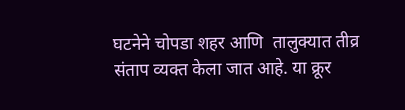घटनेने चोपडा शहर आणि  तालुक्यात तीव्र संताप व्यक्त केला जात आहे. या क्रूर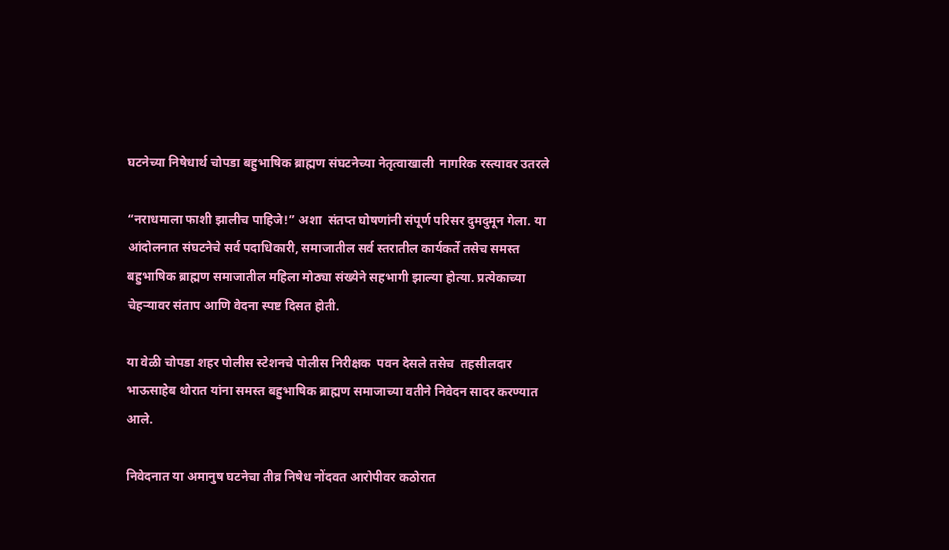घटनेच्या निषेधार्थ चोपडा बहुभाषिक ब्राह्मण संघटनेच्या नेतृत्वाखाली  नागरिक रस्त्यावर उतरले

“नराधमाला फाशी झालीच पाहिजे!” अशा  संतप्त घोषणांनी संपूर्ण परिसर दुमदुमून गेला. या आंदोलनात संघटनेचे सर्व पदाधिकारी, समाजातील सर्व स्तरातील कार्यकर्ते तसेच समस्त बहुभाषिक ब्राह्मण समाजातील महिला मोठ्या संख्येने सहभागी झाल्या होत्या. प्रत्येकाच्या चेहऱ्यावर संताप आणि वेदना स्पष्ट दिसत होती.

या वेळी चोपडा शहर पोलीस स्टेशनचे पोलीस निरीक्षक  पवन देसले तसेच  तहसीलदार  भाऊसाहेब थोरात यांना समस्त बहुभाषिक ब्राह्मण समाजाच्या वतीने निवेदन सादर करण्यात आले.

निवेदनात या अमानुष घटनेचा तीव्र निषेध नोंदवत आरोपीवर कठोरात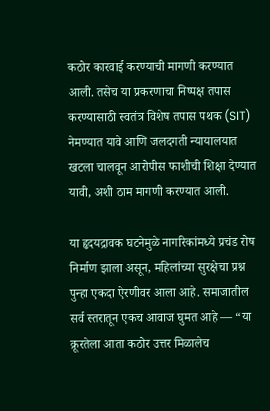कठोर कारवाई करण्याची मागणी करण्यात आली. तसेच या प्रकरणाचा निष्पक्ष तपास करण्यासाठी स्वतंत्र विशेष तपास पथक (SIT) नेमण्यात यावे आणि जलदगती न्यायालयात खटला चालवून आरोपीस फाशीची शिक्षा देण्यात यावी, अशी ठाम मागणी करण्यात आली.

या हृदयद्रावक घटनेमुळे नागरिकांमध्ये प्रचंड रोष निर्माण झाला असून, महिलांच्या सुरक्षेचा प्रश्न पुन्हा एकदा ऐरणीवर आला आहे. समाजातील सर्व स्तरातून एकच आवाज घुमत आहे — “या क्रूरतेला आता कठोर उत्तर मिळालेच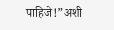पाहिजे!”अशी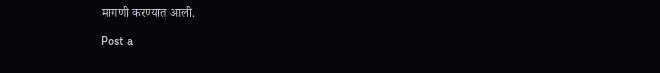मागणी करण्यात आली.

Post a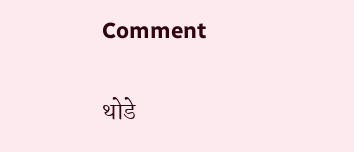Comment

थोडे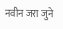नवीन जरा जुने